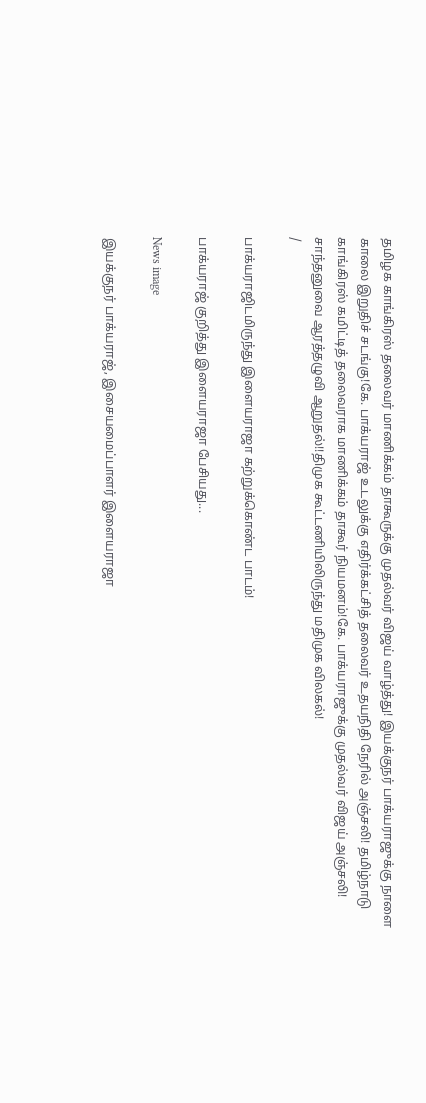தமிழக காங்கிரஸ் தலைவர் மாணிக்கம் தாகூருக்கு முதல்வர் விஜய் வாழ்த்து! இயக்குநர் பாக்யராஜுக்கு நாளை காலை இறுதிச் சடங்கு!கே. பாக்யராஜ் உடலுக்கு எதிர்க்கட்சித் தலைவர் உதயநிதி நேரில் அஞ்சலி! தமிழ்நாடு காங்கிரஸ் கமிட்டித் தலைவராக மாணிக்கம் தாகூர் நியமனம்!கே. பாக்யராஜுக்கு முதல்வர் விஜய் அஞ்சலி! சாந்தனுவை ஆரத்தழுவி ஆறுதல்!!திமுக கூட்டணியிலிருந்து மதிமுக விலகல்!
/

பாக்யராஜிடமிருந்து இளையராஜா கற்றுக்கொண்ட பாடம்!

பாக்யராஜ் குறித்து இளையராஜா பேசியது...

News image

இயக்குநர் பாக்யராஜ், இசையமைப்பாளர் இளையராஜா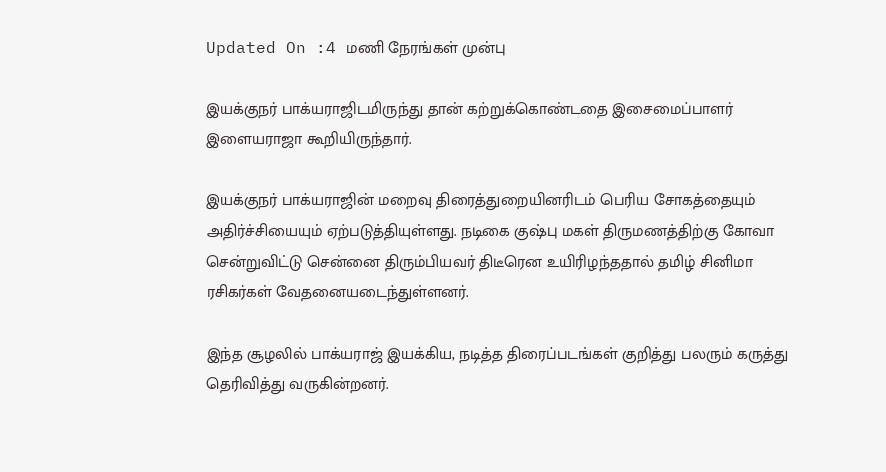Updated On :4 மணி நேரங்கள் முன்பு

இயக்குநர் பாக்யராஜிடமிருந்து தான் கற்றுக்கொண்டதை இசைமைப்பாளர் இளையராஜா கூறியிருந்தார்.

இயக்குநர் பாக்யராஜின் மறைவு திரைத்துறையினரிடம் பெரிய சோகத்தையும் அதிர்ச்சியையும் ஏற்படுத்தியுள்ளது. நடிகை குஷ்பு மகள் திருமணத்திற்கு கோவா சென்றுவிட்டு சென்னை திரும்பியவர் திடீரென உயிரிழந்ததால் தமிழ் சினிமா ரசிகர்கள் வேதனையடைந்துள்ளனர்.

இந்த சூழலில் பாக்யராஜ் இயக்கிய, நடித்த திரைப்படங்கள் குறித்து பலரும் கருத்து தெரிவித்து வருகின்றனர்.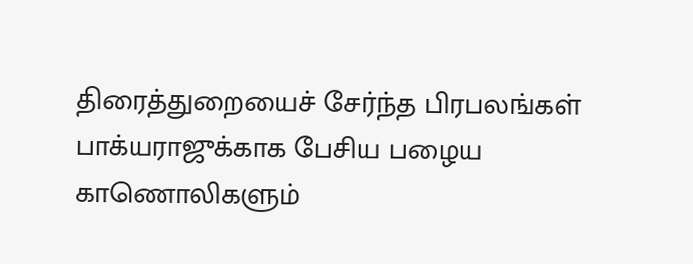திரைத்துறையைச் சேர்ந்த பிரபலங்கள் பாக்யராஜுக்காக பேசிய பழைய காணொலிகளும்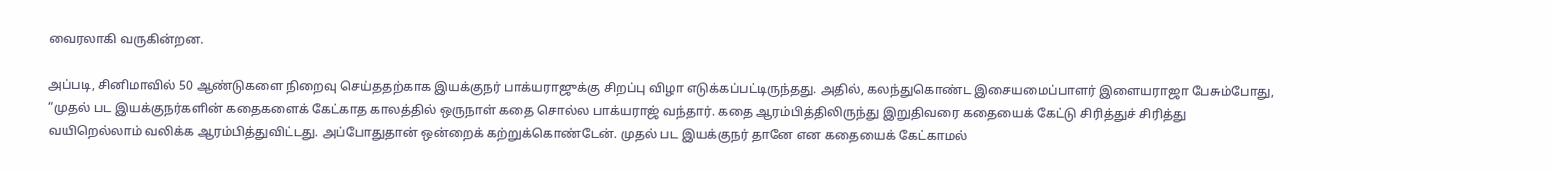வைரலாகி வருகின்றன.

அப்படி, சினிமாவில் 50 ஆண்டுகளை நிறைவு செய்ததற்காக இயக்குநர் பாக்யராஜுக்கு சிறப்பு விழா எடுக்கப்பட்டிருந்தது. அதில், கலந்துகொண்ட இசையமைப்பாளர் இளையராஜா பேசும்போது, “முதல் பட இயக்குநர்களின் கதைகளைக் கேட்காத காலத்தில் ஒருநாள் கதை சொல்ல பாக்யராஜ் வந்தார். கதை ஆரம்பித்திலிருந்து இறுதிவரை கதையைக் கேட்டு சிரித்துச் சிரித்து வயிறெல்லாம் வலிக்க ஆரம்பித்துவிட்டது. அப்போதுதான் ஒன்றைக் கற்றுக்கொண்டேன். முதல் பட இயக்குநர் தானே என கதையைக் கேட்காமல்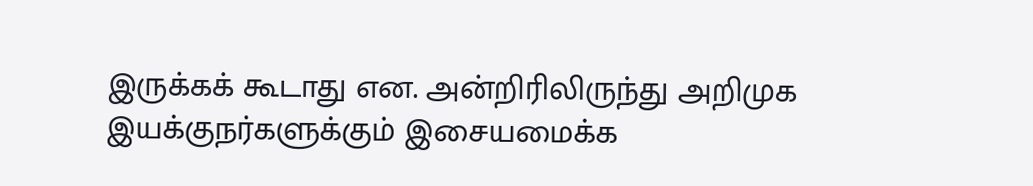இருக்கக் கூடாது என. அன்றிரிலிருந்து அறிமுக இயக்குநர்களுக்கும் இசையமைக்க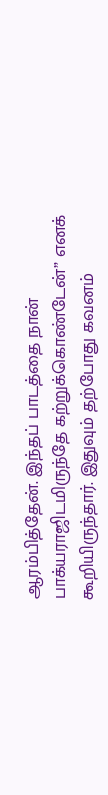ஆரம்பித்தேன். இந்தப் பாடத்தை நான் பாக்யராஜிடமிருந்தே கற்றுக்கொண்டேன்” எனக் கூறியிருந்தார். இதுவும் தற்போது கவனம்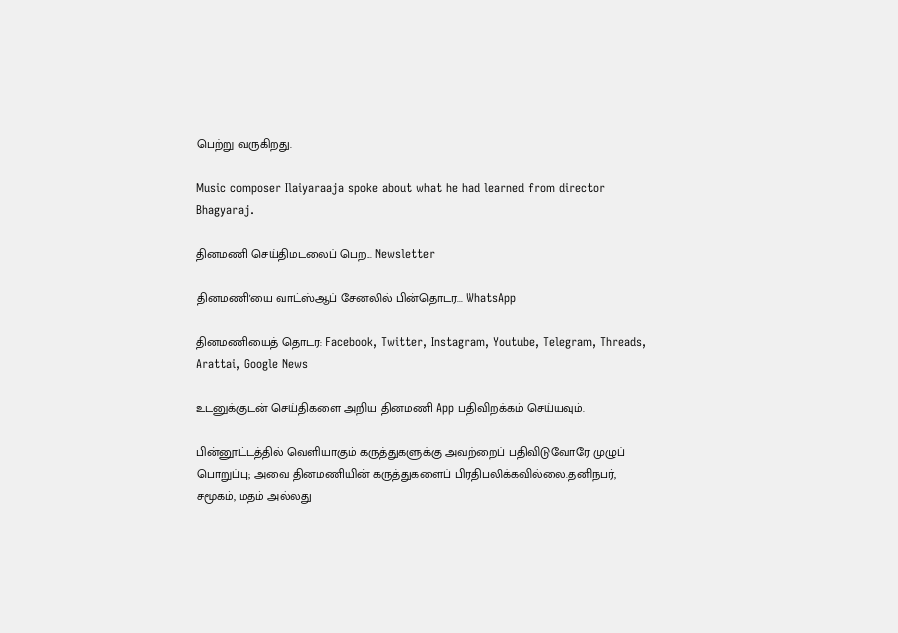பெற்று வருகிறது.

Music composer Ilaiyaraaja spoke about what he had learned from director Bhagyaraj.

தினமணி செய்திமடலைப் பெற... Newsletter

தினமணி'யை வாட்ஸ்ஆப் சேனலில் பின்தொடர... WhatsApp

தினமணியைத் தொடர: Facebook, Twitter, Instagram, Youtube, Telegram, Threads, Arattai, Google News

உடனுக்குடன் செய்திகளை அறிய தினமணி App பதிவிறக்கம் செய்யவும்.

பின்னூட்டத்தில் வெளியாகும் கருத்துகளுக்கு அவற்றைப் பதிவிடுவோரே முழுப் பொறுப்பு; அவை தினமணியின் கருத்துகளைப் பிரதிபலிக்கவில்லை.தனிநபர், சமூகம், மதம் அல்லது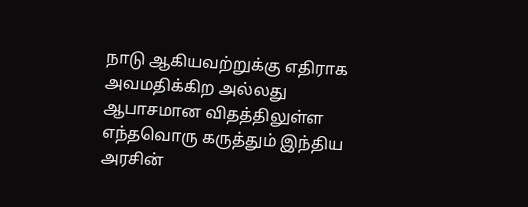நாடு ஆகியவற்றுக்கு எதிராக அவமதிக்கிற அல்லது ஆபாசமான விதத்திலுள்ள எந்தவொரு கருத்தும் இந்திய அரசின்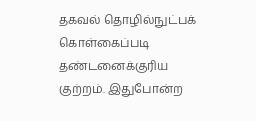தகவல் தொழில்நுட்பக் கொள்கைப்படி தண்டனைக்குரிய குற்றம். இதுபோன்ற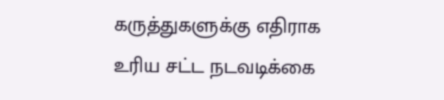கருத்துகளுக்கு எதிராக உரிய சட்ட நடவடிக்கை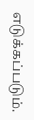எடுக்கப்படும்.